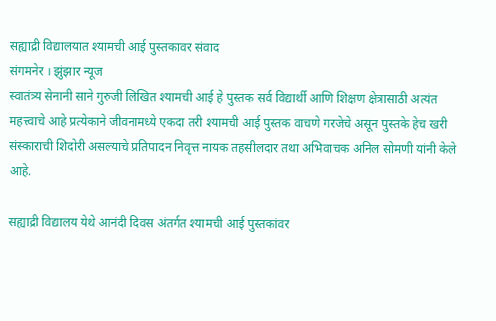सह्याद्री विद्यालयात श्यामची आई पुस्तकावर संवाद
संगमनेर । झुंझार न्यूज
स्वातंत्र्य सेनानी साने गुरुजी लिखित श्यामची आई हे पुस्तक सर्व विद्यार्थी आणि शिक्षण क्षेत्रासाठी अत्यंत महत्त्वाचे आहे प्रत्येकाने जीवनामध्ये एकदा तरी श्यामची आई पुस्तक वाचणे गरजेचे असून पुस्तके हेच खरी संस्काराची शिदोरी असल्याचे प्रतिपादन निवृत्त नायक तहसीलदार तथा अभिवाचक अनिल सोमणी यांनी केले आहे.

सह्याद्री विद्यालय येथे आनंदी दिवस अंतर्गत श्यामची आई पुस्तकांवर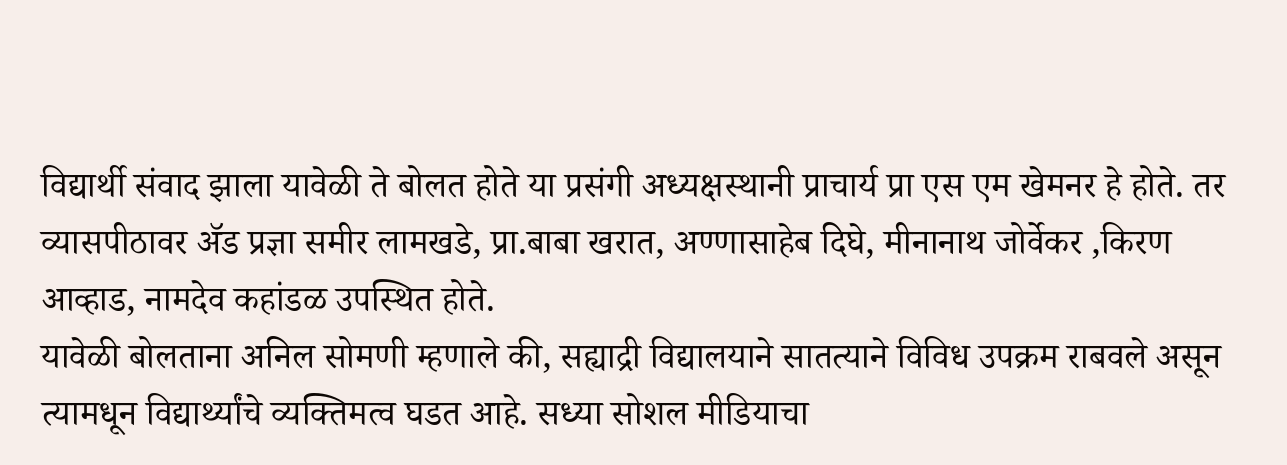विद्यार्थी संवाद झाला यावेळी ते बोलत होते या प्रसंगी अध्यक्षस्थानी प्राचार्य प्रा एस एम खेमनर हे होते. तर व्यासपीठावर ॲड प्रज्ञा समीर लामखडे, प्रा.बाबा खरात, अण्णासाहेब दिघे, मीनानाथ जोर्वेकर ,किरण आव्हाड, नामदेव कहांडळ उपस्थित होते.
यावेळी बोलताना अनिल सोमणी म्हणाले की, सह्याद्री विद्यालयाने सातत्याने विविध उपक्रम राबवले असून त्यामधून विद्यार्थ्यांचे व्यक्तिमत्व घडत आहे. सध्या सोशल मीडियाचा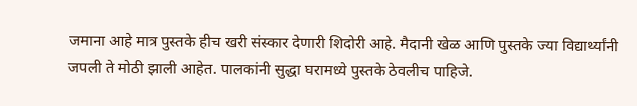जमाना आहे मात्र पुस्तके हीच खरी संस्कार देणारी शिदोरी आहे. मैदानी खेळ आणि पुस्तके ज्या विद्यार्थ्यांनी जपली ते मोठी झाली आहेत. पालकांनी सुद्धा घरामध्ये पुस्तके ठेवलीच पाहिजे.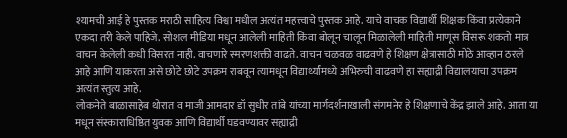श्यामची आई हे पुस्तक मराठी साहित्य विश्वा मधील अत्यंत महत्त्वाचे पुस्तक आहे. याचे वाचक विद्यार्थी शिक्षक किंवा प्रत्येकाने एकदा तरी केले पाहिजे. सोशल मीडिया मधून आलेली माहिती किंवा बोलून चालून मिळालेली माहिती माणूस विसरू शकतो मात्र वाचन केलेली कधी विसरत नाही. वाचणारे स्मरणशक्ती वाढते. वाचन चळवळ वाढवणे हे शिक्षण क्षेत्रासाठी मोठे आव्हान ठरले आहे आणि याकरता असे छोटे छोटे उपक्रम राबवून त्यामधून विद्यार्थ्यांमध्ये अभिरुची वाढवणे हा सह्याद्री विद्यालयाचा उपक्रम अत्यंत स्तुत्य आहे.
लोकनेते बाळासाहेब थोरात व माजी आमदार डॉ सुधीर तांबे यांच्या मार्गदर्शनाखाली संगमनेर हे शिक्षणाचे केंद्र झाले आहे. आता या मधून संस्काराधिष्ठित युवक आणि विद्यार्थी घडवण्यावर सह्याद्री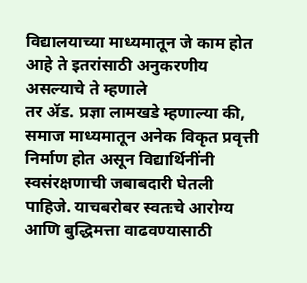विद्यालयाच्या माध्यमातून जे काम होत आहे ते इतरांसाठी अनुकरणीय असल्याचे ते म्हणाले
तर ॲड. प्रज्ञा लामखडे म्हणाल्या की, समाज माध्यमातून अनेक विकृत प्रवृत्ती निर्माण होत असून विद्यार्थिनींनी स्वसंरक्षणाची जबाबदारी घेतली पाहिजे. याचबरोबर स्वतःचे आरोग्य आणि बुद्धिमत्ता वाढवण्यासाठी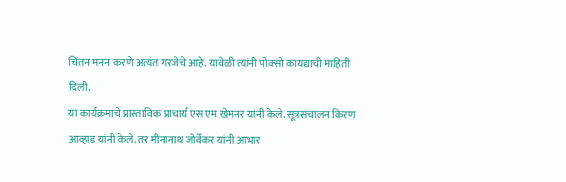चिंतन मनन करणे अत्यंत गरजेचे आहे. यावेळी त्यांनी पोक्सो कायद्याची माहिती दिली.
या कार्यक्रमाचे प्रास्ताविक प्राचार्य एस एम खेमनर यांनी केले. सूत्रसंचालन किरण आव्हाड यांनी केले. तर मीनानाथ जोर्वेकर यांनी आभार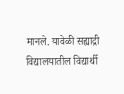मानले. यावेळी सह्याद्री विद्यालयातील विद्यार्थी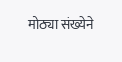मोठ्या संख्येने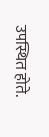उपस्थित होते.